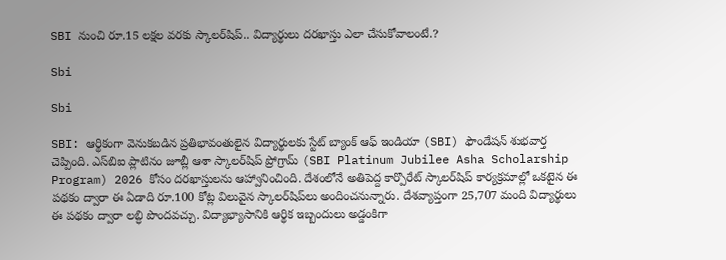SBI నుంచి రూ.15 లక్షల వరకు స్కాలర్‌షిప్.. విద్యార్థులు దరఖాస్తు ఎలా చేసుకోవాలంటే.?

Sbi

Sbi

SBI: ఆర్థికంగా వెనుకబడిన ప్రతిభావంతులైన విద్యార్థులకు స్టేట్ బ్యాంక్ ఆఫ్ ఇండియా (SBI) ఫౌండేషన్ శుభవార్త చెప్పింది. ఎస్‌బిఐ ప్లాటినం జూబ్లీ ఆశా స్కాలర్‌షిప్ ప్రోగ్రామ్ (SBI Platinum Jubilee Asha Scholarship Program) 2026 కోసం దరఖాస్తులను ఆహ్వానించింది. దేశంలోనే అతిపెద్ద కార్పొరేట్ స్కాలర్‌షిప్ కార్యక్రమాల్లో ఒకటైన ఈ పథకం ద్వారా ఈ ఏడాది రూ.100 కోట్ల విలువైన స్కాలర్‌షిప్‌లు అందించనున్నారు. దేశవ్యాప్తంగా 25,707 మంది విద్యార్థులు ఈ పథకం ద్వారా లబ్ధి పొందవచ్చు. విద్యాభ్యాసానికి ఆర్థిక ఇబ్బందులు అడ్డంకిగా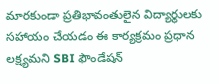మారకుండా ప్రతిభావంతులైన విద్యార్థులకు సహాయం చేయడం ఈ కార్యక్రమం ప్రధాన లక్ష్యమని SBI ఫౌండేషన్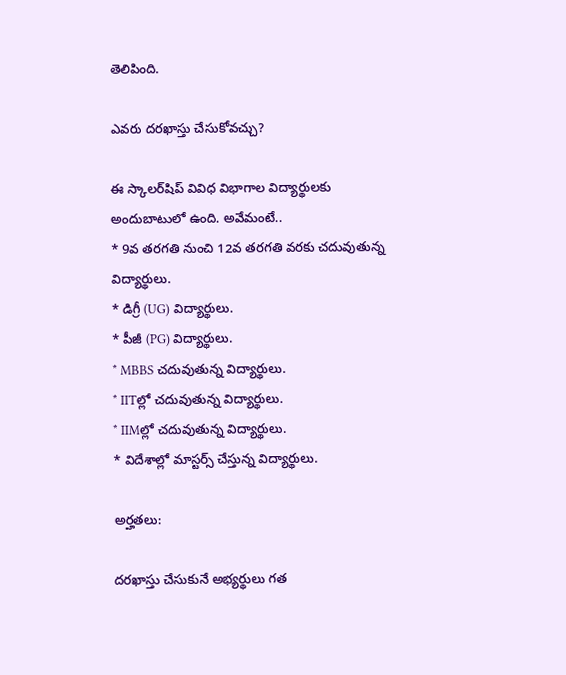తెలిపింది.

ఎవరు దరఖాస్తు చేసుకోవచ్చు?

ఈ స్కాలర్‌షిప్ వివిధ విభాగాల విద్యార్థులకు అందుబాటులో ఉంది. అవేమంటే..
* 9వ తరగతి నుంచి 12వ తరగతి వరకు చదువుతున్న విద్యార్థులు.
* డిగ్రీ (UG) విద్యార్థులు.
* పీజీ (PG) విద్యార్థులు.
* MBBS చదువుతున్న విద్యార్థులు.
* IITల్లో చదువుతున్న విద్యార్థులు.
* IIMల్లో చదువుతున్న విద్యార్థులు.
* విదేశాల్లో మాస్టర్స్ చేస్తున్న విద్యార్థులు.

అర్హతలు:

దరఖాస్తు చేసుకునే అభ్యర్థులు గత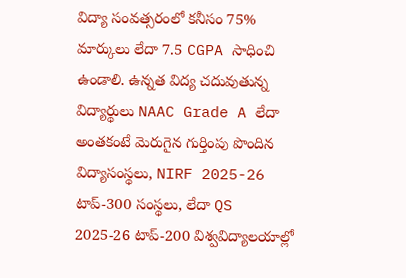విద్యా సంవత్సరంలో కనీసం 75% మార్కులు లేదా 7.5 CGPA సాధించి ఉండాలి. ఉన్నత విద్య చదువుతున్న విద్యార్థులు NAAC Grade A లేదా అంతకంటే మెరుగైన గుర్తింపు పొందిన విద్యాసంస్థలు, NIRF 2025-26 టాప్-300 సంస్థలు, లేదా QS 2025-26 టాప్-200 విశ్వవిద్యాలయాల్లో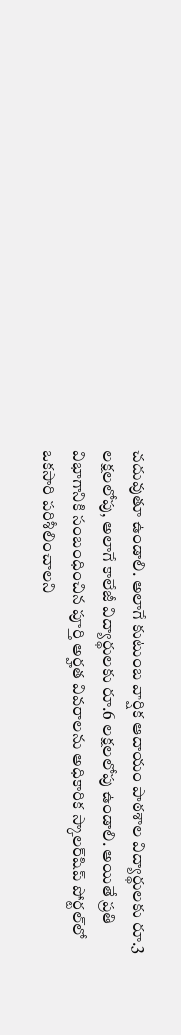చదువుతూ ఉండాలి. అలాగే కుటుంబ వార్షిక ఆదాయం పాఠశాల విద్యార్థులకు రూ.3 లక్షలలోపు, అలాగే కాలేజీ విద్యార్థులకు రూ.6 లక్షలలోపు ఉండాలి. అయితే ప్రతి విభాగానికి సంబంధించిన పూర్తి అర్హత వివరాలను అధికారిక స్కాలర్‌షిప్ పోర్టల్‌లో ఒకసారి పరిశీలించాలని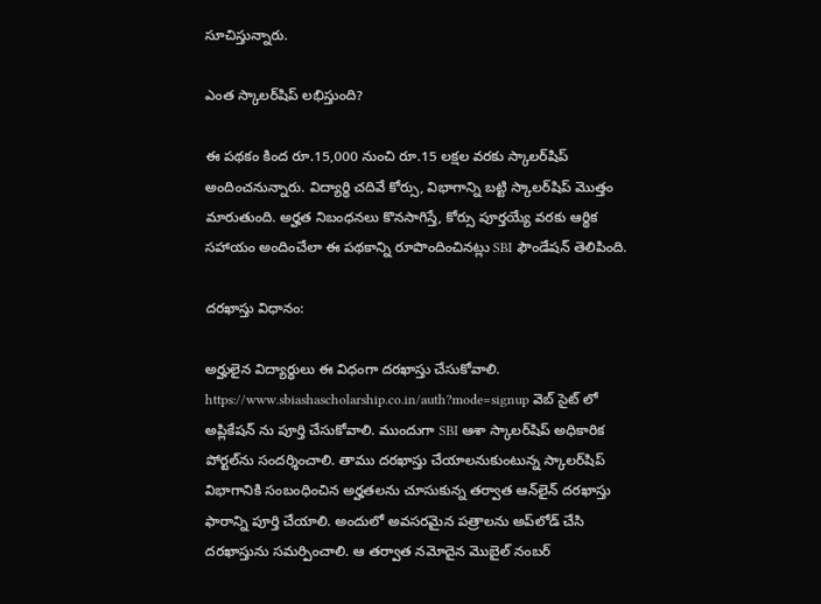సూచిస్తున్నారు.

ఎంత స్కాలర్‌షిప్ లభిస్తుంది?

ఈ పథకం కింద రూ.15,000 నుంచి రూ.15 లక్షల వరకు స్కాలర్‌షిప్ అందించనున్నారు. విద్యార్థి చదివే కోర్సు, విభాగాన్ని బట్టి స్కాలర్‌షిప్ మొత్తం మారుతుంది. అర్హత నిబంధనలు కొనసాగిస్తే, కోర్సు పూర్తయ్యే వరకు ఆర్థిక సహాయం అందించేలా ఈ పథకాన్ని రూపొందించినట్లు SBI ఫౌండేషన్ తెలిపింది.

దరఖాస్తు విధానం:

అర్హులైన విద్యార్థులు ఈ విధంగా దరఖాస్తు చేసుకోవాలి. https://www.sbiashascholarship.co.in/auth?mode=signup వెబ్ సైట్ లో అప్లికేషన్ ను పూర్తి చేసుకోవాలి. ముందుగా SBI ఆశా స్కాలర్‌షిప్ అధికారిక పోర్టల్‌ను సందర్శించాలి. తాము దరఖాస్తు చేయాలనుకుంటున్న స్కాలర్‌షిప్ విభాగానికి సంబంధించిన అర్హతలను చూసుకున్న తర్వాత ఆన్‌లైన్ దరఖాస్తు ఫారాన్ని పూర్తి చేయాలి. అందులో అవసరమైన పత్రాలను అప్‌లోడ్ చేసి దరఖాస్తును సమర్పించాలి. ఆ తర్వాత నమోదైన మొబైల్ నంబర్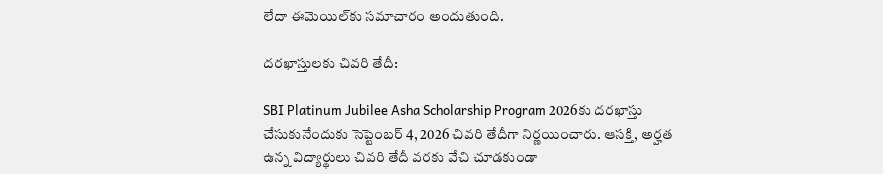లేదా ఈమెయిల్‌కు సమాచారం అందుతుంది.

దరఖాస్తులకు చివరి తేదీ:

SBI Platinum Jubilee Asha Scholarship Program 2026కు దరఖాస్తు చేసుకునేందుకు సెప్టెంబర్ 4, 2026 చివరి తేదీగా నిర్ణయించారు. ఆసక్తి, అర్హత ఉన్న విద్యార్థులు చివరి తేదీ వరకు వేచి చూడకుండా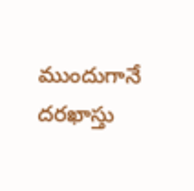ముందుగానే దరఖాస్తు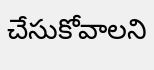చేసుకోవాలని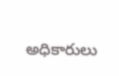అధికారులు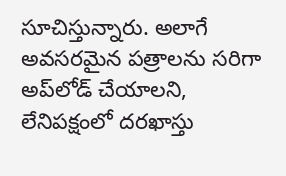సూచిస్తున్నారు. అలాగే అవసరమైన పత్రాలను సరిగా అప్‌లోడ్ చేయాలని, లేనిపక్షంలో దరఖాస్తు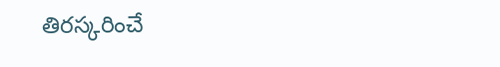తిరస్కరించే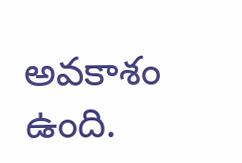అవకాశం ఉంది.